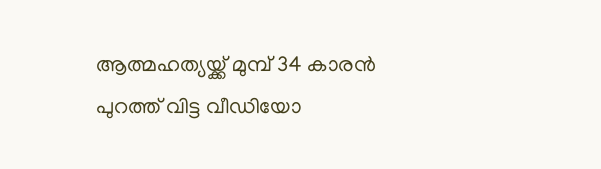ആത്മഹത്യയ്ക്ക് മുമ്പ് 34 കാരൻ പുറത്ത് വിട്ട വീഡിയോ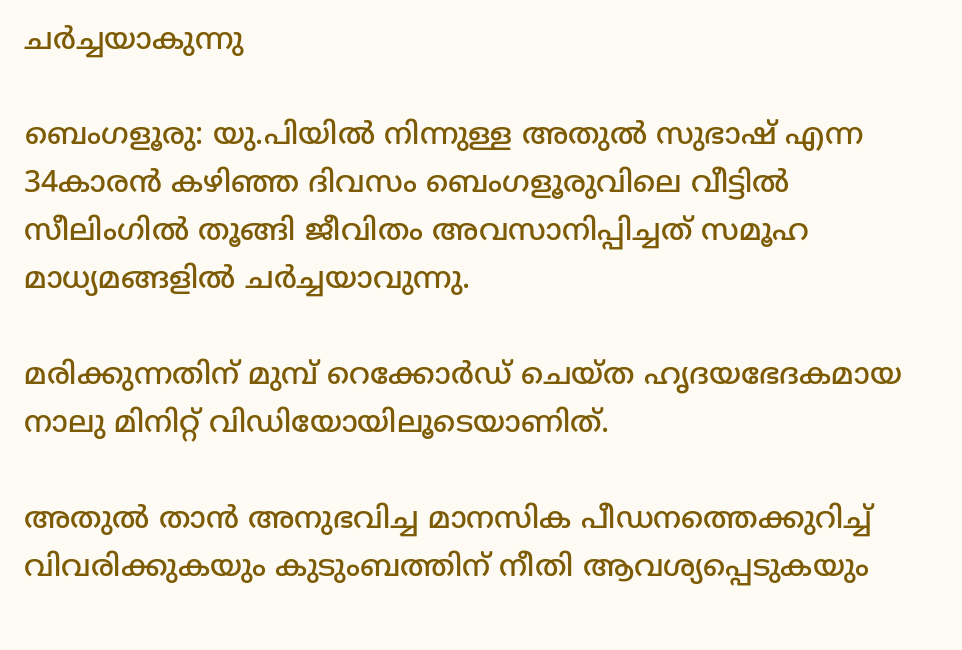ചർച്ചയാകുന്നു

ബെംഗളൂരു: യു.പിയില്‍ നിന്നുള്ള അതുല്‍ സുഭാഷ് എന്ന 34കാരൻ കഴിഞ്ഞ ദിവസം ബെംഗളൂരുവിലെ വീട്ടില്‍ സീലിംഗില്‍ തൂങ്ങി ജീവിതം അവസാനിപ്പിച്ചത് സമൂഹ മാധ്യമങ്ങളില്‍ ചർച്ചയാവുന്നു.

മരിക്കുന്നതിന് മുമ്പ് റെക്കോർഡ് ചെയ്ത ഹൃദയഭേദകമായ നാലു മിനിറ്റ് വിഡിയോയിലൂടെയാണിത്.

അതുല്‍ താൻ അനുഭവിച്ച മാനസിക പീഡനത്തെക്കുറിച്ച്‌ വിവരിക്കുകയും കുടുംബത്തിന് നീതി ആവശ്യപ്പെടുകയും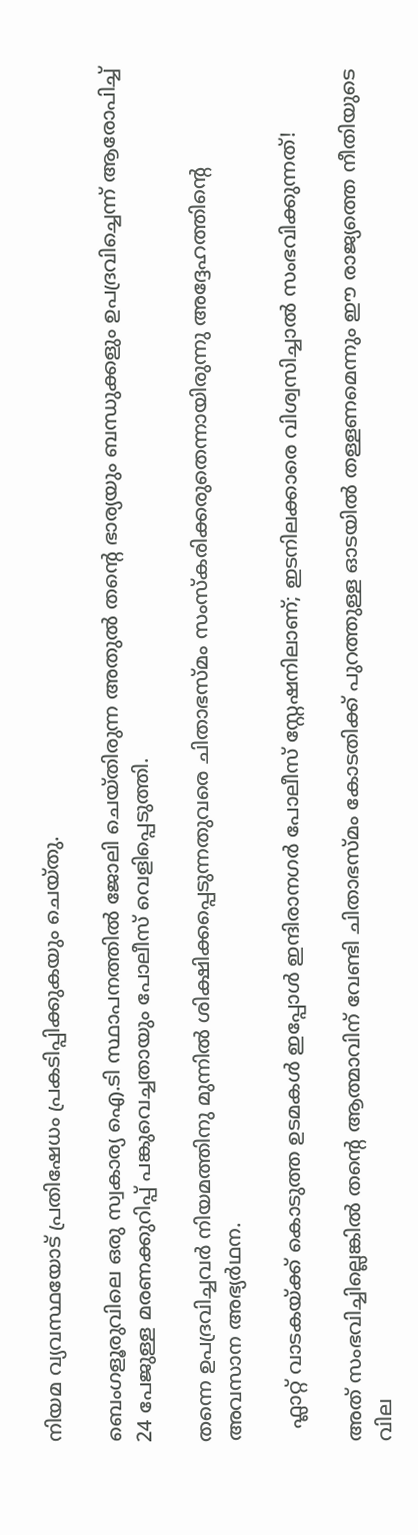നിയമ വ്യവസ്ഥയോട് പ്രതിഷേധം പ്രകടിപ്പിക്കുകയും ചെയ്തു.

ബെംഗളൂരുവിലെ ഒരു സ്വകാര്യ ഐ.ടി സ്ഥാപനത്തില്‍ ജോലി ചെയ്തിരുന്ന അതുല്‍ തന്‍റെ ഭാര്യയും ബന്ധുക്കളും ഉപദ്രവിച്ചെന്ന് ആരോപിച്ച്‌ 24 പേജുള്ള മരണക്കുറിപ്പ് പങ്കുവെച്ചതായും പോലീസ് വെളിപ്പെടുത്തി.

തന്നെ ഉപദ്രവിച്ചവർ നിയമത്തിനു മുന്നില്‍ ശിക്ഷിക്കപ്പെടുന്നതുവരെ ചിതാഭസ്മം സംസ്കരിക്കരുതെന്നായിരുന്നു അദ്ദേഹത്തിന്‍റെ അവസാന അഭ്യർഥന.

  ഫ്ലാറ്റ് വാടകയ്ക്ക് കൊടുത്ത ഉടമകൾ ഇപ്പോൾ ഇന്ദിരാനഗർ പോലീസ് സ്റ്റേഷനിലാണ്; ഇടനിലക്കാരെ വിശ്വസിച്ചാൽ സംഭവിക്കുന്നത്!

അത് സംഭവിച്ചില്ലെങ്കില്‍ തന്‍റെ ആത്മാവിന് വേണ്ടി ചിതാഭസ്മം കോടതിക്ക് പുറത്തുള്ള ഓടയില്‍ തള്ളണമെന്നും ഈ രാജ്യത്തെ നീതിയുടെ വില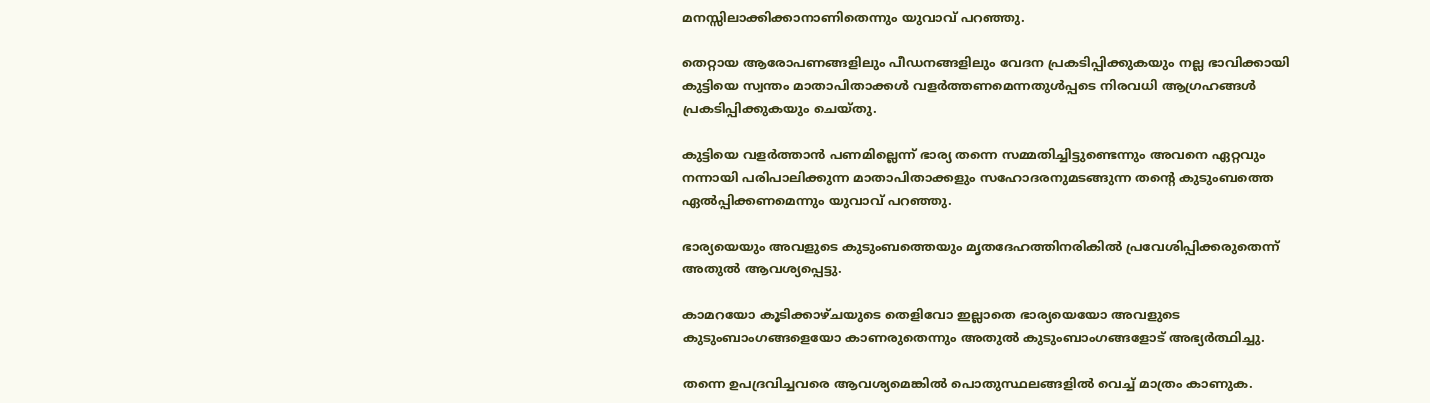മനസ്സിലാക്കിക്കാനാണിതെന്നും യുവാവ് പറഞ്ഞു.

തെറ്റായ ആരോപണങ്ങളിലും പീഡനങ്ങളിലും വേദന പ്രകടിപ്പിക്കുകയും നല്ല ഭാവിക്കായി കുട്ടിയെ സ്വന്തം മാതാപിതാക്കള്‍ വളർത്തണമെന്നതുള്‍പ്പടെ നിരവധി ആഗ്രഹങ്ങള്‍ പ്രകടിപ്പിക്കുകയും ചെയ്തു.

കുട്ടിയെ വളർത്താൻ പണമില്ലെന്ന് ഭാര്യ തന്നെ സമ്മതിച്ചിട്ടുണ്ടെന്നും അവനെ ഏറ്റവും നന്നായി പരിപാലിക്കുന്ന മാതാപിതാക്കളും സഹോദരനുമടങ്ങുന്ന തന്‍റെ കുടുംബത്തെ ഏല്‍പ്പിക്കണമെന്നും യുവാവ് പറഞ്ഞു.

ഭാര്യയെയും അവളുടെ കുടുംബത്തെയും മൃതദേഹത്തിനരികില്‍ പ്രവേശിപ്പിക്കരുതെന്ന് അതുല്‍ ആവശ്യപ്പെട്ടു.

കാമറയോ കൂടിക്കാഴ്ചയുടെ തെളിവോ ഇല്ലാതെ ഭാര്യയെയോ അവളുടെ കുടുംബാംഗങ്ങളെയോ കാണരുതെന്നും അതുല്‍ കുടുംബാംഗങ്ങളോട് അഭ്യർത്ഥിച്ചു.

തന്നെ ഉപദ്രവിച്ചവരെ ആവശ്യമെങ്കില്‍ പൊതുസ്ഥലങ്ങളില്‍ വെച്ച്‌ മാത്രം കാണുക.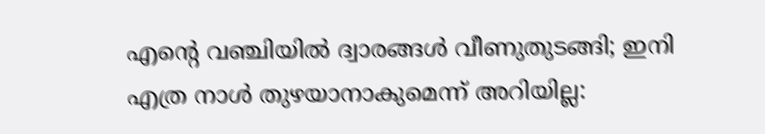എന്റെ വഞ്ചിയിൽ ദ്വാരങ്ങൾ വീണുതുടങ്ങി; ഇനി എത്ര നാൾ തുഴയാനാകുമെന്ന് അറിയില്ല: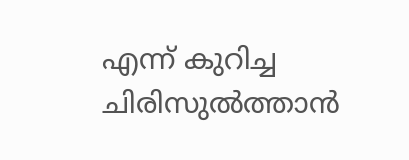എന്ന് കുറിച്ച ചിരിസുൽത്താൻ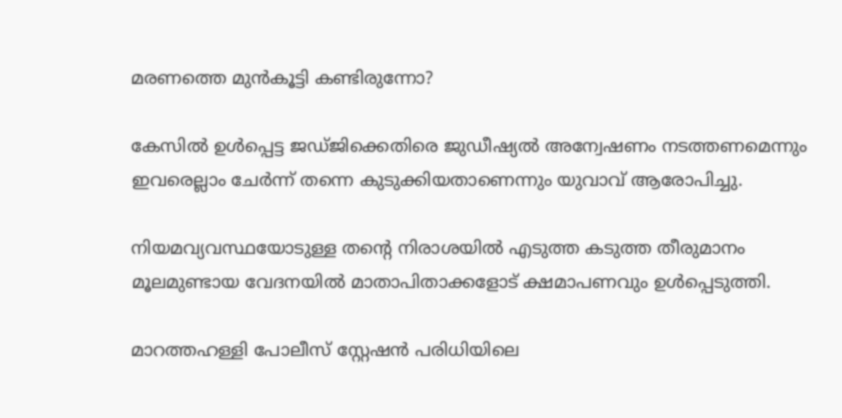മരണത്തെ മുൻകൂട്ടി കണ്ടിരുന്നോ?

കേസില്‍ ഉള്‍പ്പെട്ട ജഡ്ജിക്കെതിരെ ജുഡീഷ്യല്‍ അന്വേഷണം നടത്തണമെന്നും ഇവരെല്ലാം ചേർന്ന് തന്നെ കുടുക്കിയതാണെന്നും യുവാവ് ആരോപിച്ചു.

നിയമവ്യവസ്ഥയോടുള്ള തന്‍റെ നിരാശയില്‍ എടുത്ത കടുത്ത തീരുമാനം മൂലമുണ്ടായ വേദനയില്‍ മാതാപിതാക്കളോട് ക്ഷമാപണവും ഉള്‍പ്പെടുത്തി.

മാറത്തഹള്ളി പോലീസ് സ്റ്റേഷൻ പരിധിയിലെ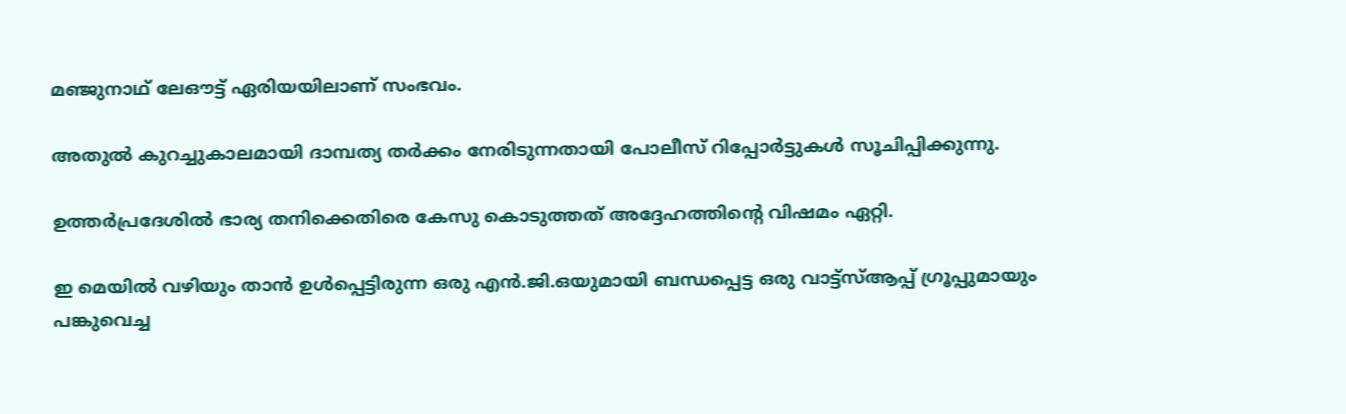മഞ്ജുനാഥ് ലേഔട്ട് ഏരിയയിലാണ് സംഭവം.

അതുല്‍ കുറച്ചുകാലമായി ദാമ്പത്യ തർക്കം നേരിടുന്നതായി പോലീസ് റിപ്പോർട്ടുകള്‍ സൂചിപ്പിക്കുന്നു.

ഉത്തർപ്രദേശില്‍ ഭാര്യ തനിക്കെതിരെ കേസു കൊടുത്തത് അദ്ദേഹത്തിന്‍റെ വിഷമം ഏറ്റി.

ഇ മെയില്‍ വഴിയും താൻ ഉള്‍പ്പെട്ടിരുന്ന ഒരു എൻ.ജി.ഒയുമായി ബന്ധപ്പെട്ട ഒരു വാട്ട്‌സ്‌ആപ്പ് ഗ്രൂപ്പുമായും പങ്കുവെച്ച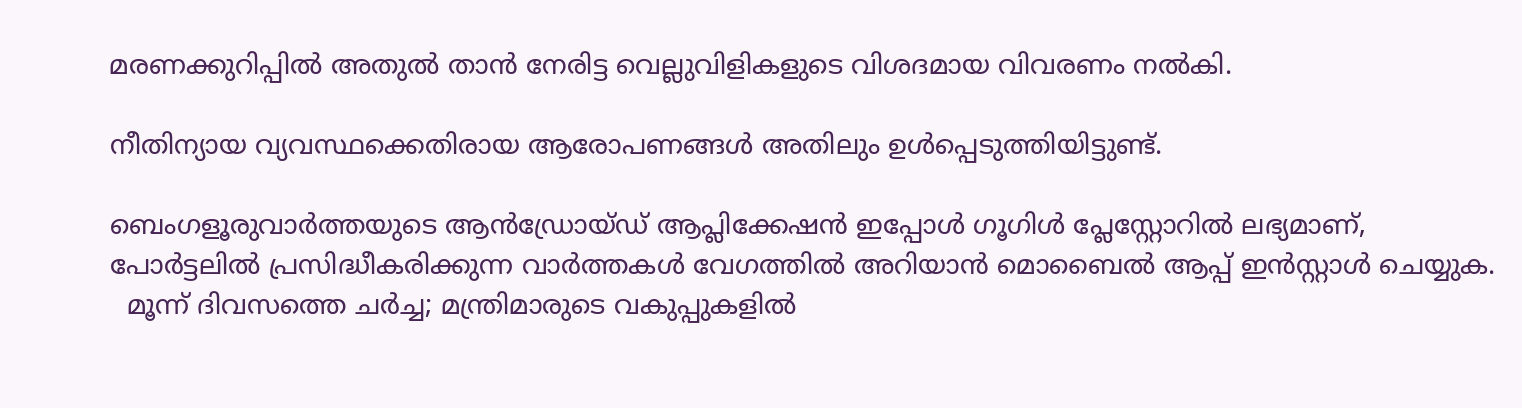മരണക്കുറിപ്പില്‍ അതുല്‍ താൻ നേരിട്ട വെല്ലുവിളികളുടെ വിശദമായ വിവരണം നല്‍കി.

നീതിന്യായ വ്യവസ്ഥക്കെതിരായ ആരോപണങ്ങള്‍ അതിലും ഉള്‍പ്പെടുത്തിയിട്ടുണ്ട്.

ബെംഗളൂരുവാർത്തയുടെ ആൻഡ്രോയ്ഡ് ആപ്ലിക്കേഷൻ ഇപ്പോൾ ഗൂഗിൾ പ്ലേസ്റ്റോറിൽ ലഭ്യമാണ്, പോർട്ടലിൽ പ്രസിദ്ധീകരിക്കുന്ന വാർത്തകൾ വേഗത്തിൽ അറിയാൻ മൊബൈൽ ആപ്പ് ഇൻസ്റ്റാൾ ചെയ്യുക.
  മൂന്ന് ദിവസത്തെ ചർച്ച; മന്ത്രിമാരുടെ വകുപ്പുകളിൽ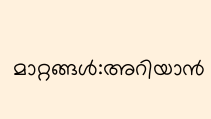മാറ്റങ്ങൾ:അറിയാൻ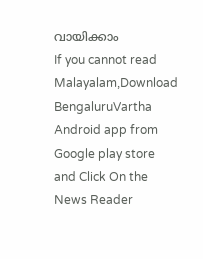വായിക്കാം
If you cannot read Malayalam,Download BengaluruVartha Android app from Google play store and Click On the News Reader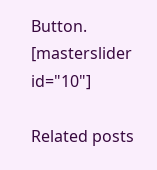Button. [masterslider id="10"]

Related posts